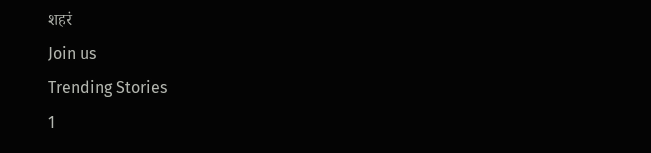शहरं
Join us
Trending Stories
1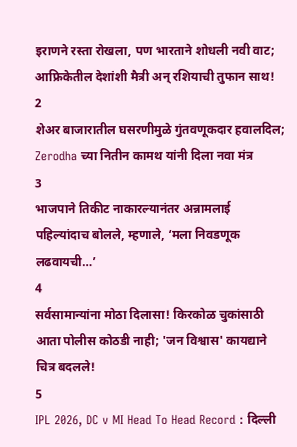इराणने रस्ता रोखला, पण भारताने शोधली नवी वाट; आफ्रिकेतील देशांशी मैत्री अन् रशियाची तुफान साथ!
2
शेअर बाजारातील घसरणीमुळे गुंतवणूकदार हवालदिल; Zerodha च्या नितीन कामथ यांनी दिला नवा मंत्र
3
भाजपाने तिकीट नाकारल्यानंतर अन्नामलाई पहिल्यांदाच बोलले, म्हणाले, ‘मला निवडणूक लढवायची…’
4
सर्वसामान्यांना मोठा दिलासा! किरकोळ चुकांसाठी आता पोलीस कोठडी नाही; 'जन विश्वास' कायद्याने चित्र बदलले!
5
IPL 2026, DC v MI Head To Head Record : दिल्ली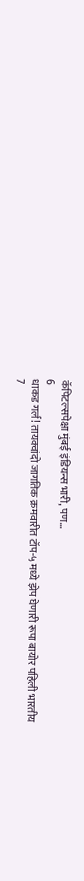कॅपिटल्सपेक्षा मुंबई इंडियन्स भारी, पण...
6
धाकड गर्ल! तायक्वांदो जागतिक क्रमवारीत टॉप-५ मध्ये झेप घेणारी रूपा बायोर पहिली भारतीय
7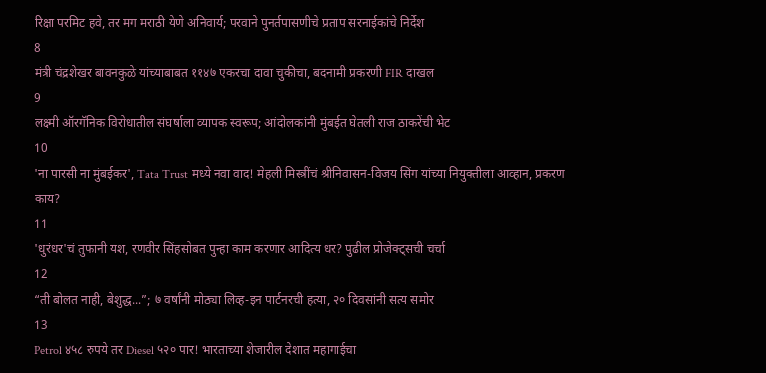रिक्षा परमिट हवे, तर मग मराठी येणे अनिवार्य; परवाने पुनर्तपासणीचे प्रताप सरनाईकांचे निर्देश
8
मंत्री चंद्रशेखर बावनकुळे यांच्याबाबत ११४७ एकरचा दावा चुकीचा, बदनामी प्रकरणी FIR दाखल
9
लक्ष्मी ऑरगॅनिक विरोधातील संघर्षाला व्यापक स्वरूप; आंदोलकांनी मुंबईत घेतली राज ठाकरेंची भेट
10
'ना पारसी ना मुंबईकर', Tata Trust मध्ये नवा वाद! मेहली मिस्त्रींचं श्रीनिवासन-विजय सिंग यांच्या नियुक्तीला आव्हान, प्रकरण काय?
11
'धुरंधर'चं तुफानी यश, रणवीर सिंहसोबत पुन्हा काम करणार आदित्य धर? पुढील प्रोजेक्ट्सची चर्चा
12
“ती बोलत नाही, बेशुद्ध...”; ७ वर्षांनी मोठ्या लिव्ह-इन पार्टनरची हत्या, २० दिवसांनी सत्य समोर
13
Petrol ४५८ रुपये तर Diesel ५२० पार! भारताच्या शेजारील देशात महागाईचा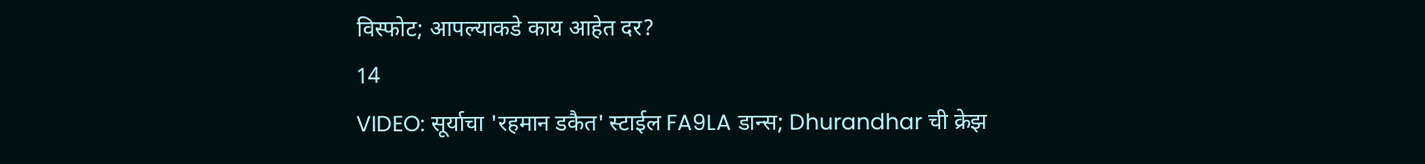विस्फोट; आपल्याकडे काय आहेत दर?
14
VIDEO: सूर्याचा 'रहमान डकैत' स्टाईल FA9LA डान्स; Dhurandhar ची क्रेझ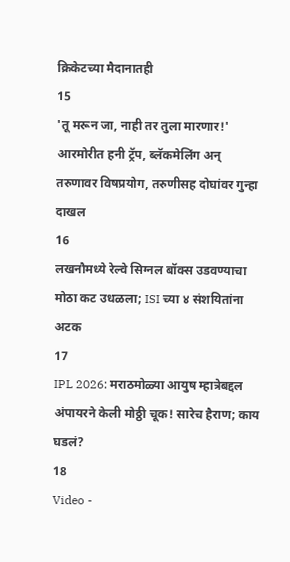क्रिकेटच्या मैदानातही
15
'तू मरून जा, नाही तर तुला मारणार!' आरमोरीत हनी ट्रॅप, ब्लॅकमेलिंग अन् तरुणावर विषप्रयोग, तरुणीसह दोघांवर गुन्हा दाखल
16
लखनौमध्ये रेल्वे सिग्नल बॉक्स उडवण्याचा मोठा कट उधळला; ISI च्या ४ संशयितांना अटक
17
IPL 2026: मराठमोळ्या आयुष म्हात्रेबद्दल अंपायरने केली मोठ्ठी चूक! सारेच हैराण; काय घडलं?
18
Video -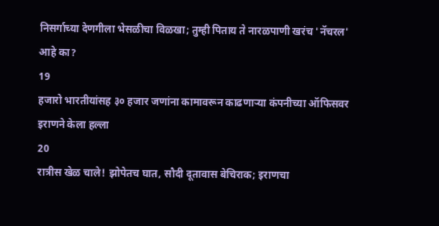निसर्गाच्या देणगीला भेसळीचा विळखा; तुम्ही पिताय ते नारळपाणी खरंच 'नॅचरल' आहे का?
19
हजारो भारतीयांसह ३० हजार जणांना कामावरून काढणाऱ्या कंपनीच्या ऑफिसवर इराणने केला हल्ला
20
रात्रीस खेळ चाले! झोपेतच घात, सौदी दूतावास बेचिराक; इराणचा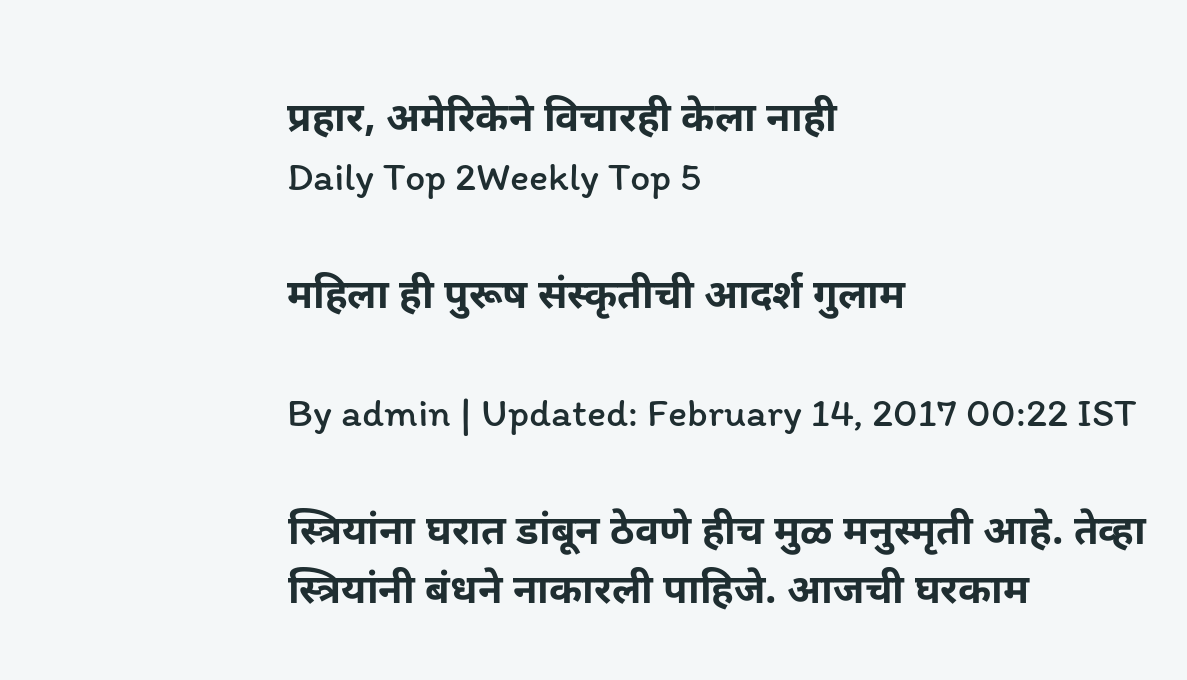प्रहार, अमेरिकेने विचारही केला नाही
Daily Top 2Weekly Top 5

महिला ही पुरूष संस्कृतीची आदर्श गुलाम

By admin | Updated: February 14, 2017 00:22 IST

स्त्रियांना घरात डांबून ठेवणे हीच मुळ मनुस्मृती आहे. तेव्हा स्त्रियांनी बंधने नाकारली पाहिजे. आजची घरकाम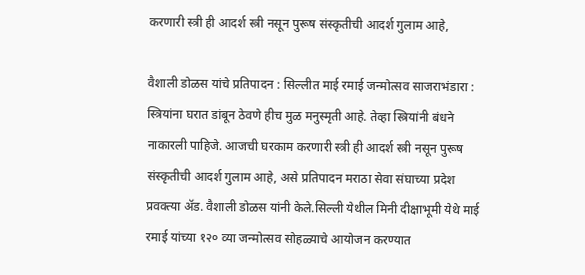करणारी स्त्री ही आदर्श स्त्री नसून पुरूष संस्कृतीची आदर्श गुलाम आहे,

वैशाली डोळस यांचे प्रतिपादन : सिल्लीत माई रमाई जन्मोत्सव साजराभंडारा : स्त्रियांना घरात डांबून ठेवणे हीच मुळ मनुस्मृती आहे. तेव्हा स्त्रियांनी बंधने नाकारली पाहिजे. आजची घरकाम करणारी स्त्री ही आदर्श स्त्री नसून पुरूष संस्कृतीची आदर्श गुलाम आहे, असे प्रतिपादन मराठा सेवा संघाच्या प्रदेश प्रवक्त्या अ‍ॅड. वैशाली डोळस यांनी केले.सिल्ली येथील मिनी दीक्षाभूमी येथे माई रमाई यांच्या १२० व्या जन्मोत्सव सोहळ्याचे आयोजन करण्यात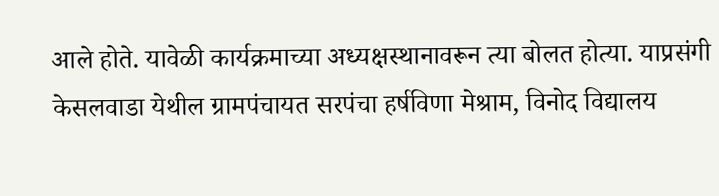आले होते. यावेळी कार्यक्रमाच्या अध्यक्षस्थानावरून त्या बोलत होत्या. याप्रसंगी केसलवाडा येथील ग्रामपंचायत सरपंचा हर्षविणा मेश्राम, विनोद विद्यालय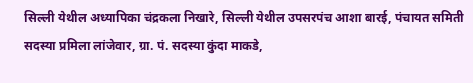सिल्ली येथील अध्यापिका चंद्रकला निखारे, सिल्ली येथील उपसरपंच आशा बारई, पंचायत समिती सदस्या प्रमिला लांजेवार, ग्रा. पं. सदस्या कुंदा माकडे,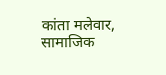कांता मलेवार, सामाजिक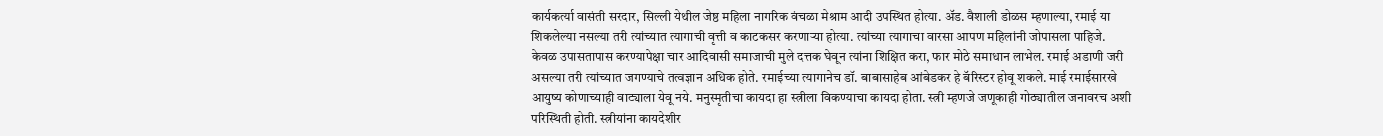कार्यकर्त्या वासंती सरदार, सिल्ली येथील जेष्ठ महिला नागरिक वंचळा मेश्राम आदी उपस्थित होत्या. अ‍ॅड. वैशाली डोळस म्हणाल्या, रमाई या शिकलेल्या नसल्या तरी त्यांच्यात त्यागाची वृत्ती व काटकसर करणाऱ्या होत्या. त्यांच्या त्यागाचा वारसा आपण महिलांनी जोपासला पाहिजे. केवळ उपासतापास करण्यापेक्षा चार आदिवासी समाजाची मुले दत्तक घेवून त्यांना शिक्षित करा, फार मोठे समाधान लाभेल. रमाई अडाणी जरी असल्या तरी त्यांच्यात जगण्याचे तत्वज्ञान अधिक होते. रमाईच्या त्यागानेच डॉ. बाबासाहेब आंबेडकर हे बॅरिस्टर होवू शकले. माई रमाईसारखे आयुष्य कोणाच्याही वाट्याला येवू नये. मनुस्मृतीचा कायदा हा स्त्रीला विकण्याचा कायदा होता. स्त्री म्हणजे जणूकाही गोठ्यातील जनावरच अशी परिस्थिती होती. स्त्रीयांना कायदेशीर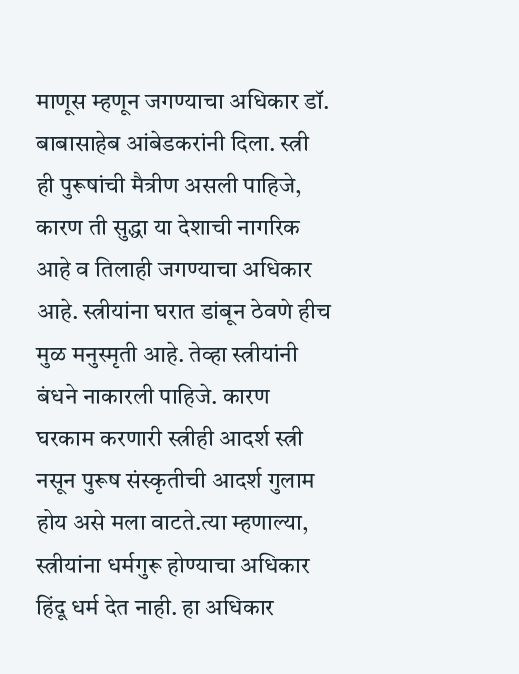माणूस म्हणून जगण्याचा अधिकार डॉ. बाबासाहेब आंबेडकरांनी दिला. स्त्री ही पुरूषांची मैत्रीण असली पाहिजे, कारण ती सुद्धा या देशाची नागरिक आहे व तिलाही जगण्याचा अधिकार आहे. स्त्रीयांना घरात डांबून ठेवणे हीच मुळ मनुस्मृती आहे. तेव्हा स्त्रीयांनी बंधने नाकारली पाहिजे. कारण घरकाम करणारी स्त्रीही आदर्श स्त्री नसून पुरूष संस्कृतीची आदर्श गुलाम होय असे मला वाटते.त्या म्हणाल्या, स्त्रीयांना धर्मगुरू होण्याचा अधिकार हिंदू धर्म देत नाही. हा अधिकार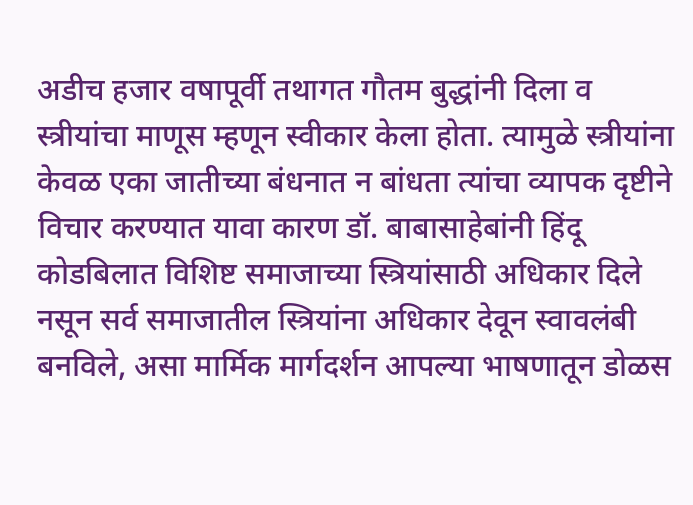अडीच हजार वषापूर्वी तथागत गौतम बुद्धांनी दिला व स्त्रीयांचा माणूस म्हणून स्वीकार केला होता. त्यामुळे स्त्रीयांना केवळ एका जातीच्या बंधनात न बांधता त्यांचा व्यापक दृष्टीने विचार करण्यात यावा कारण डॉ. बाबासाहेबांनी हिंदू कोडबिलात विशिष्ट समाजाच्या स्त्रियांसाठी अधिकार दिले नसून सर्व समाजातील स्त्रियांना अधिकार देवून स्वावलंबी बनविले, असा मार्मिक मार्गदर्शन आपल्या भाषणातून डोळस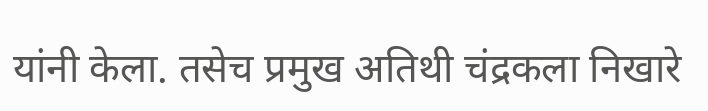यांनी केला. तसेच प्रमुख अतिथी चंद्रकला निखारे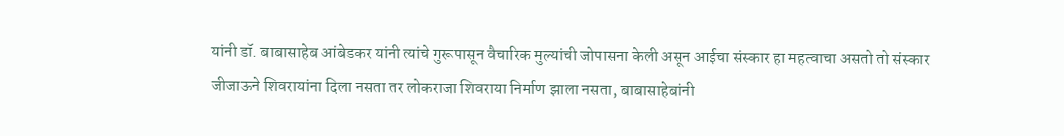यांनी डॉ. बाबासाहेब आंबेडकर यांनी त्यांचे गुरूपासून वैचारिक मुल्यांची जोपासना केली असून आईचा संस्कार हा महत्वाचा असतो तो संस्कार जीजाऊने शिवरायांना दिला नसता तर लोकराजा शिवराया निर्माण झाला नसता, बाबासाहेबांनी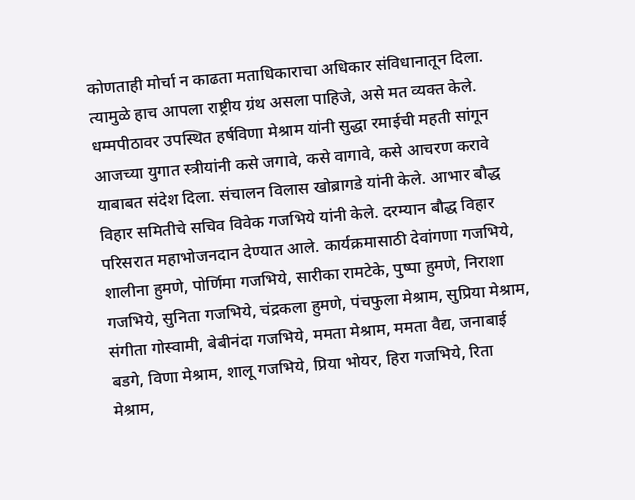कोणताही मोर्चा न काढता मताधिकाराचा अधिकार संविधानातून दिला. त्यामुळे हाच आपला राष्ट्रीय ग्रंथ असला पाहिजे, असे मत व्यक्त केले. धम्मपीठावर उपस्थित हर्षविणा मेश्राम यांनी सुद्धा रमाईची महती सांगून आजच्या युगात स्त्रीयांनी कसे जगावे, कसे वागावे, कसे आचरण करावे याबाबत संदेश दिला. संचालन विलास खोब्रागडे यांनी केले. आभार बौद्ध विहार समितीचे सचिव विवेक गजभिये यांनी केले. दरम्यान बौद्ध विहार परिसरात महाभोजनदान देण्यात आले. कार्यक्रमासाठी देवांगणा गजभिये, शालीना हुमणे, पोर्णिमा गजभिये, सारीका रामटेके, पुष्पा हुमणे, निराशा गजभिये, सुनिता गजभिये, चंद्रकला हुमणे, पंचफुला मेश्राम, सुप्रिया मेश्राम, संगीता गोस्वामी, बेबीनंदा गजभिये, ममता मेश्राम, ममता वैद्य, जनाबाई बडगे, विणा मेश्राम, शालू गजभिये, प्रिया भोयर, हिरा गजभिये, रिता मेश्राम,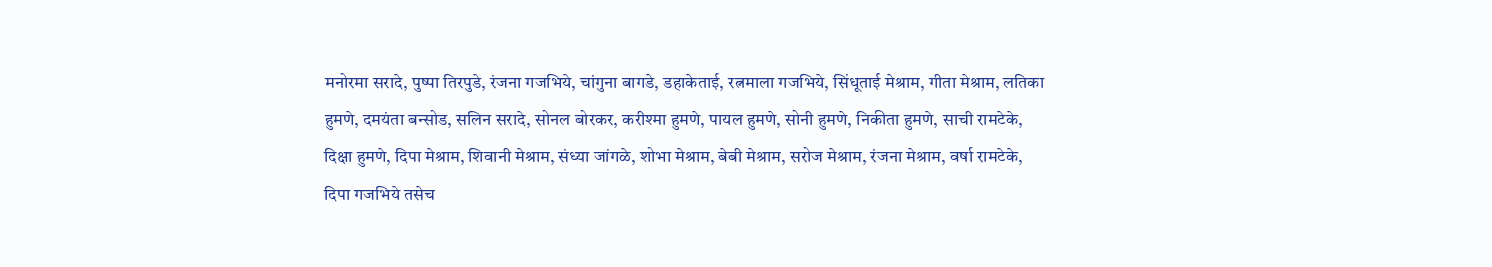मनोरमा सरादे, पुष्पा तिरपुडे, रंजना गजभिये, चांगुना बागडे, डहाकेताई, रत्नमाला गजभिये, सिंधूताई मेश्राम, गीता मेश्राम, लतिका हुमणे, दमयंता बन्सोड, सलिन सरादे, सोनल बोरकर, करीश्मा हुमणे, पायल हुमणे, सोनी हुमणे, निकीता हुमणे, साची रामटेके, दिक्षा हुमणे, दिपा मेश्राम, शिवानी मेश्राम, संध्या जांगळे, शोभा मेश्राम, बेबी मेश्राम, सरोज मेश्राम, रंजना मेश्राम, वर्षा रामटेके, दिपा गजभिये तसेच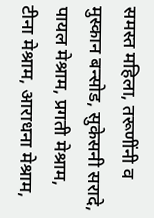समस्त महिला, तरूणींनी व मुस्कान बन्सोड, सुकेसनी सरादे, पायल मेश्राम, प्रगती मेश्राम, टीना मेश्राम, आराधना मेश्राम,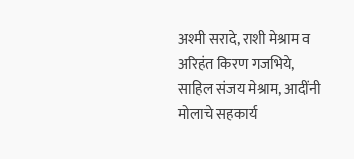अश्मी सरादे, राशी मेश्राम व अरिहंत किरण गजभिये, साहिल संजय मेश्राम, आदींनी मोलाचे सहकार्य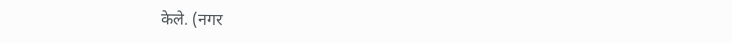केले. (नगर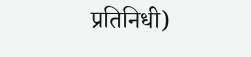प्रतिनिधी)